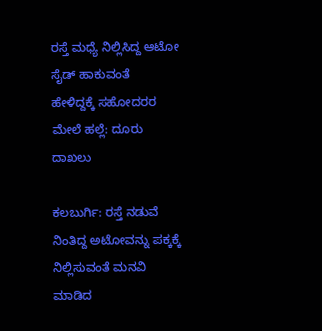ರಸ್ತೆ ಮಧ್ಯೆ ನಿಲ್ಲಿಸಿದ್ದ ಆಟೋ ಸೈಡ್ ಹಾಕುವಂತೆ ಹೇಳಿದ್ದಕ್ಕೆ ‌ಸಹೋದರರ ಮೇಲೆ ಹಲ್ಲೆ: ದೂರು ದಾಖಲು

ಕಲಬುರ್ಗಿ: ರಸ್ತೆ ನಡುವೆ ನಿಂತಿದ್ದ ಅಟೋ‌ವನ್ನು ಪಕ್ಕಕ್ಕೆ ನಿಲ್ಲಿಸುವಂತೆ ಮನವಿ ಮಾಡಿದ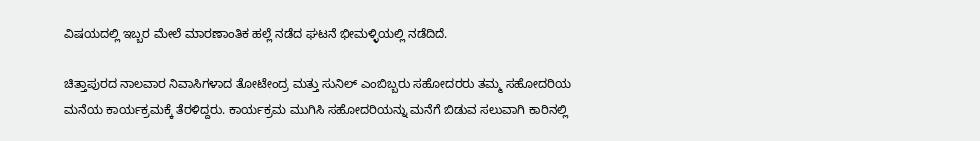ವಿಷಯದಲ್ಲಿ ಇಬ್ಬರ ಮೇಲೆ ಮಾರಣಾಂತಿಕ ಹಲ್ಲೆ ‌ನಡೆದ ಘಟನೆ ಭೀಮಳ್ಳಿಯಲ್ಲಿ ನಡೆದಿದೆ.

ಚಿತ್ತಾಪುರದ ನಾಲವಾರ ‌ನಿವಾಸಿಗಳಾದ ತೋಟೇಂದ್ರ ಮತ್ತು ಸುನಿಲ್ ಎಂಬಿಬ್ಬರು ಸಹೋದರರು ತಮ್ಮ ಸಹೋದರಿಯ ಮನೆಯ ಕಾರ್ಯಕ್ರಮಕ್ಕೆ ತೆರಳಿದ್ದರು. ಕಾರ್ಯಕ್ರಮ ಮುಗಿಸಿ ಸಹೋದರಿಯನ್ನು ‌ಮನೆಗೆ ಬಿಡುವ ಸಲುವಾಗಿ ಕಾರಿನಲ್ಲಿ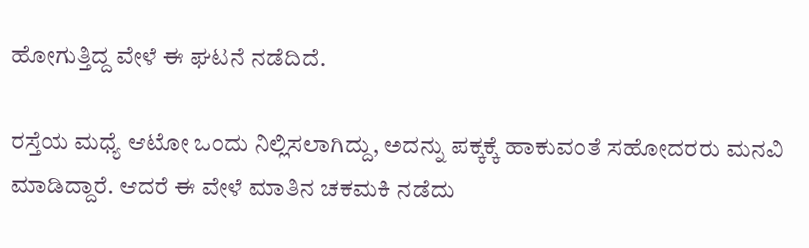ಹೋಗುತ್ತಿದ್ದ ವೇಳೆ ಈ ಘಟನೆ ನಡೆದಿದೆ.

ರಸ್ತೆಯ ಮಧ್ಯೆ ಆಟೋ ಒಂದು ನಿಲ್ಲಿಸಲಾಗಿದ್ದು, ಅದನ್ನು ಪಕ್ಕಕ್ಕೆ ಹಾಕುವಂತೆ ಸಹೋದರರು ಮನವಿ ಮಾಡಿದ್ದಾರೆ. ಆದರೆ ಈ ವೇಳೆ ಮಾತಿನ ಚಕಮಕಿ ನಡೆದು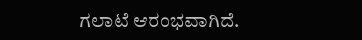ಗಲಾಟೆ ಆರಂಭವಾಗಿದೆ.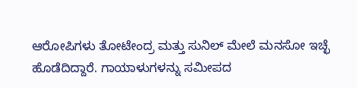ಆರೋಪಿಗಳು ತೋಟೇಂದ್ರ ಮತ್ತು ಸುನಿಲ್ ಮೇಲೆ ಮನಸೋ ಇಚ್ಛೆ ಹೊಡೆದಿದ್ದಾರೆ. ಗಾಯಾಳುಗಳನ್ನು ಸಮೀಪದ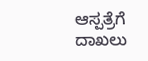ಆಸ್ಪತ್ರೆಗೆ ದಾಖಲು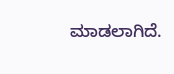ಮಾಡಲಾಗಿದೆ.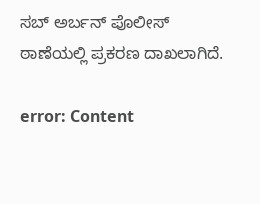ಸಬ್ ಅರ್ಬನ್ ಪೊಲೀಸ್ ಠಾಣೆಯಲ್ಲಿ ಪ್ರಕರಣ ದಾಖಲಾಗಿದೆ.

error: Content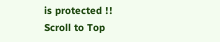is protected !!
Scroll to Top